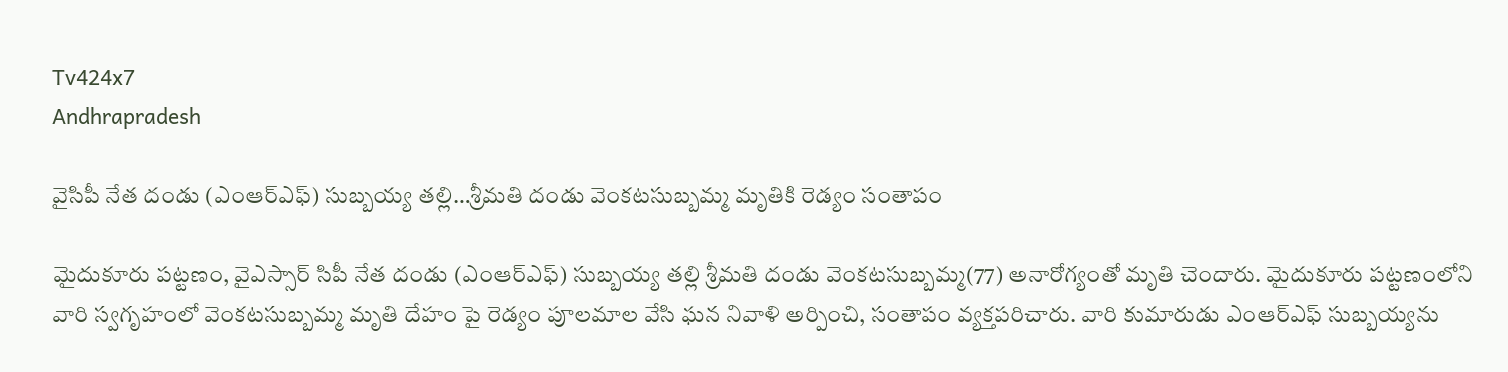Tv424x7
Andhrapradesh

వైసిపీ నేత దండు (ఎంఆర్ఎఫ్) సుబ్బయ్య తల్లి…శ్రీమతి దండు వెంకటసుబ్బమ్మ మృతికి రెడ్యం సంతాపం

మైదుకూరు పట్టణం, వైఎస్సార్ సిపీ నేత దండు (ఎంఆర్ఎఫ్) సుబ్బయ్య తల్లి శ్రీమతి దండు వెంకటసుబ్బమ్మ(77) అనారోగ్యంతో మృతి చెందారు. మైదుకూరు పట్టణంలోని వారి స్వగృహంలో వెంకటసుబ్బమ్మ మృతి దేహం పై రెడ్యం పూలమాల వేసి ఘన నివాళి అర్పించి, సంతాపం వ్యక్తపరిచారు. వారి కుమారుడు ఎంఆర్ఎఫ్ సుబ్బయ్యను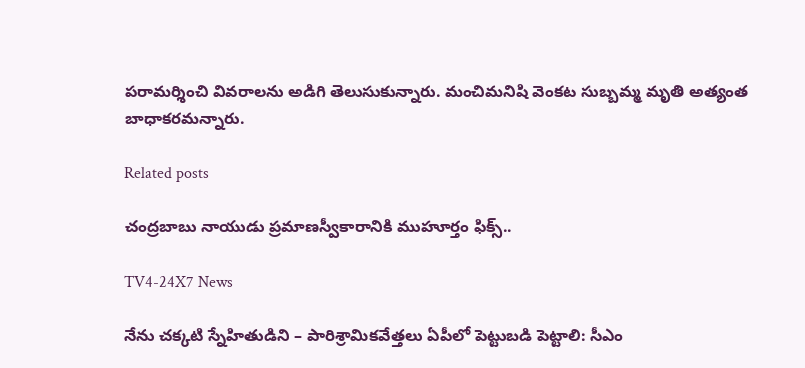పరామర్శించి వివరాలను అడిగి తెలుసుకున్నారు. మంచిమనిషి వెంకట సుబ్బమ్మ మృతి అత్యంత బాధాకరమన్నారు.

Related posts

చంద్రబాబు నాయుడు ప్రమాణస్వీకారానికి ముహూర్తం ఫిక్స్..

TV4-24X7 News

నేను చక్కటి స్నేహితుడిని – పారిశ్రామికవేత్తలు ఏపీలో పెట్టుబడి పెట్టాలి: సీఎం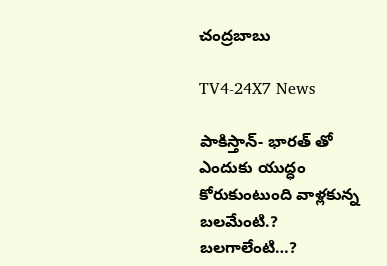చంద్రబాబు

TV4-24X7 News

పాకిస్తాన్- భారత్ తో ఎందుకు యుద్ధం కోరుకుంటుంది వాళ్లకున్న బలమేంటి.? బలగాలేంటి…?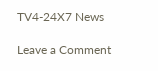TV4-24X7 News

Leave a Comment